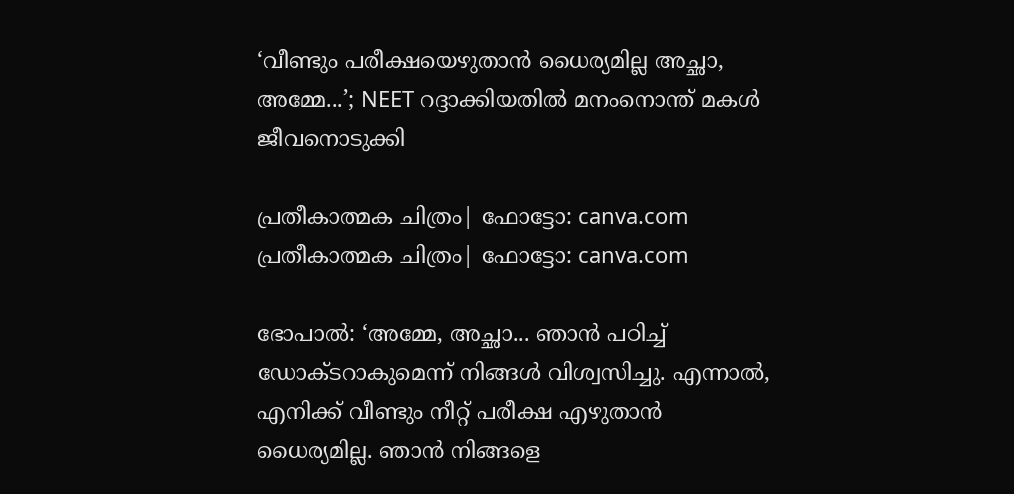‘വീണ്ടും പരീക്ഷയെഴുതാൻ ധൈര്യമില്ല അച്ഛാ, അമ്മേ...’; NEET റദ്ദാക്കിയതിൽ മനംനൊന്ത് മകൾ ജീവനൊടുക്കി

പ്രതീകാത്മക ചിത്രം| ഫോട്ടോ: canva.com
പ്രതീകാത്മക ചിത്രം| ഫോട്ടോ: canva.com

ഭോപാൽ: ‘അമ്മേ, അച്ഛാ... ഞാൻ പഠിച്ച് ഡോക്ടറാകുമെന്ന് നിങ്ങൾ വിശ്വസിച്ചു. എന്നാൽ, എനിക്ക് വീണ്ടും നീറ്റ് പരീക്ഷ എഴുതാൻ ധൈര്യമില്ല. ഞാൻ നിങ്ങളെ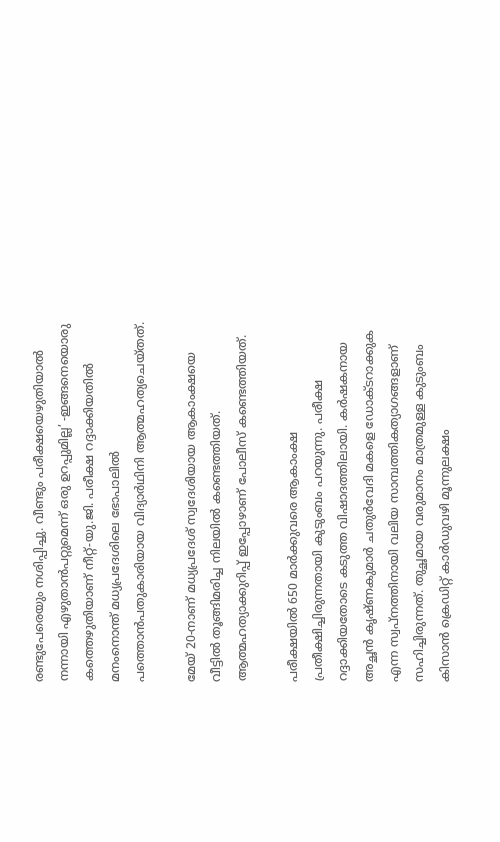രണ്ടുപേരെയും നശിപ്പിച്ചു. വീണ്ടും പരീക്ഷയെഴുതിയാൽ നന്നായി എഴുതാൻപറ്റുമെന്ന് ഒരു ഉറപ്പുമില്ല’ -ഇങ്ങനെയൊരു കത്തെഴുതിയാണ് നീറ്റ്-യു.ജി. പരീക്ഷ റദ്ദാക്കിയതിൽ മനംനൊന്ത് മധ്യപ്രദേശിലെ ഭോപാലിൽ പത്തൊൻപതുകാരിയായ വിദ്യാർഥിനി ആത്മഹത്യചെയ്തത്.

മേയ് 20-നാണ് മധ്യപ്രദേശ് സ്വദേശിയായ ആകാംക്ഷയെ വീട്ടിൽ തൂങ്ങിമരിച്ച നിലയിൽ കണ്ടെത്തിയത്. ആത്മഹത്യാക്കുറിപ്പ് ഇപ്പോഴാണ് പോലീസ് കണ്ടെത്തിയത്.

പരീക്ഷയിൽ 650 മാർക്കുവരെ ആകാംക്ഷ പ്രതീക്ഷിച്ചിരുന്നതായി കുടുംബം പറയുന്നു. പരീക്ഷ റദ്ദാക്കിയതോടെ കടുത്ത വിഷാദത്തിലായി. കർഷകനായ അച്ഛൻ കൃഷ്ണകുമാർ ചതുർവേദി മകളെ ഡോക്ടറാക്കുക എന്ന സ്വപ്നത്തിനായി വലിയ സാമ്പത്തികത്യാഗങ്ങളാണ് സഹിച്ചിരുന്നത്. തുച്ഛമായ വരുമാനം മാത്രമുള്ള കുടുംബം കിസാൻ ക്രെഡിറ്റ് കാർഡുവഴി മൂന്നുലക്ഷം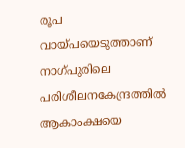രൂപ വായ്പയെടുത്താണ് നാഗ്പുരിലെ പരിശീലനകേന്ദ്രത്തിൽ ആകാംക്ഷയെ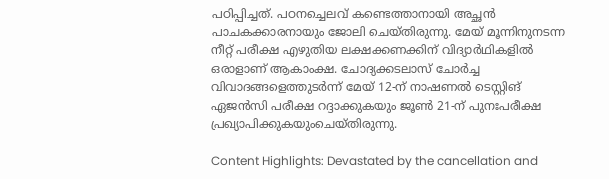പഠിപ്പിച്ചത്. പഠനച്ചെലവ് കണ്ടെത്താനായി അച്ഛൻ പാചകക്കാരനായും ജോലി ചെയ്തിരുന്നു. മേയ് മൂന്നിനുനടന്ന നീറ്റ് പരീക്ഷ എഴുതിയ ലക്ഷക്കണക്കിന് വിദ്യാർഥികളിൽ ഒരാളാണ് ആകാംക്ഷ. ചോദ്യക്കടലാസ് ചോർച്ച വിവാദങ്ങളെത്തുടർന്ന് മേയ് 12-ന് നാഷണൽ ടെസ്റ്റിങ് ഏജൻസി പരീക്ഷ റദ്ദാക്കുകയും ജൂൺ 21-ന് പുനഃപരീക്ഷ പ്രഖ്യാപിക്കുകയുംചെയ്തിരുന്നു.

Content Highlights: Devastated by the cancellation and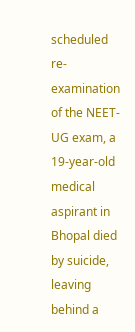scheduled re-examination of the NEET-UG exam, a 19-year-old medical aspirant in Bhopal died by suicide, leaving behind a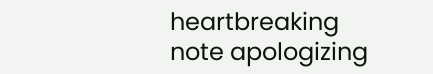heartbreaking note apologizing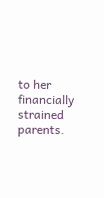to her financially strained parents.